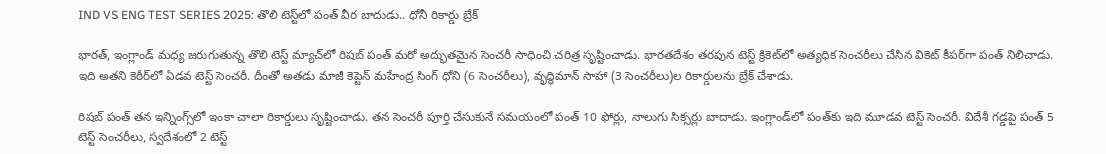IND VS ENG TEST SERIES 2025: తొలి టెస్ట్‌లో పంత్ వీర బాదుడు.. ధోనీ రికార్డు బ్రేక్

భారత్, ఇంగ్లాండ్ మధ్య జరుగుతున్న తొలి టెస్ట్ మ్యాచ్‌లో రిషబ్ పంత్ మరో అద్భుతమైన సెంచరీ సాధించి చరిత్ర సృష్టించాడు. భారతదేశం తరపున టెస్ట్ క్రికెట్‌లో అత్యధిక సెంచరీలు చేసిన వికెట్ కీపర్‌గా పంత్ నిలిచాడు. ఇది అతని కెరీర్‌లో ఏడవ టెస్ట్ సెంచరీ. దీంతో అతడు మాజీ కెప్టెన్ మహేంద్ర సింగ్ ధోని (6 సెంచరీలు), వృద్ధిమాన్ సాహా (3 సెంచరీలు)ల రికార్డులను బ్రేక్ చేశాడు.

రిషబ్ పంత్ తన ఇన్నింగ్స్‌లో ఇంకా చాలా రికార్డులు సృష్టించాడు. తన సెంచరీ పూర్తి చేసుకునే సమయంలో పంత్ 10 ఫోర్లు, నాలుగు సిక్సర్లు బాదాడు. ఇంగ్లాండ్‌లో పంత్‌కు ఇది మూడవ టెస్ట్ సెంచరీ. విదేశీ గడ్డపై పంత్ 5 టెస్ట్ సెంచరీలు, స్వదేశంలో 2 టెస్ట్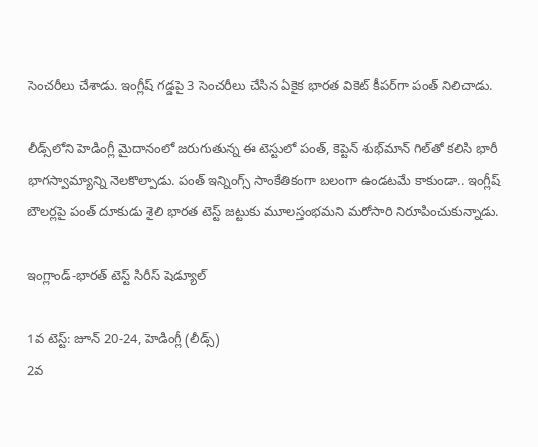సెంచరీలు చేశాడు. ఇంగ్లీష్ గడ్డపై 3 సెంచరీలు చేసిన ఏకైక భారత వికెట్ కీపర్‌గా పంత్ నిలిచాడు.

లీడ్స్‌లోని హెడింగ్లీ మైదానంలో జరుగుతున్న ఈ టెస్టులో పంత్, కెప్టెన్ శుభ్‌మాన్ గిల్‌తో కలిసి భారీ భాగస్వామ్యాన్ని నెలకొల్పాడు. పంత్ ఇన్నింగ్స్ సాంకేతికంగా బలంగా ఉండటమే కాకుండా.. ఇంగ్లీష్ బౌలర్లపై పంత్ దూకుడు శైలి భారత టెస్ట్ జట్టుకు మూలస్తంభమని మరోసారి నిరూపించుకున్నాడు.

ఇంగ్లాండ్-భారత్ టెస్ట్ సిరీస్ షెడ్యూల్

1వ టెస్ట్: జూన్ 20-24, హెడింగ్లీ (లీడ్స్)
2వ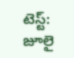టెస్ట్: జూలై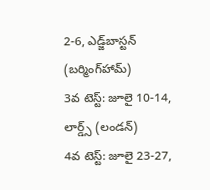2-6, ఎడ్జ్‌బాస్టన్ (బర్మింగ్‌హామ్)
3వ టెస్ట్: జూలై 10-14, లార్డ్స్ (లండన్)
4వ టెస్ట్: జూలై 23-27,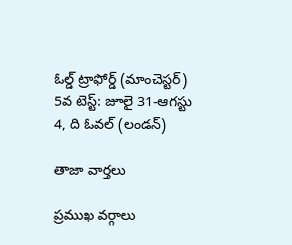ఓల్డ్ ట్రాఫోర్డ్ (మాంచెస్టర్)
5వ టెస్ట్: జూలై 31-ఆగస్టు 4, ది ఓవల్ (లండన్)

తాజా వార్తలు

ప్రముఖ వర్గాలు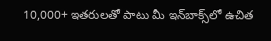10,000+ ఇతరులతో పాటు మీ ఇన్‌బాక్స్‌లో ఉచిత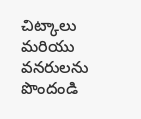చిట్కాలు మరియు వనరులను పొందండి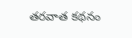తరవాత కథనం